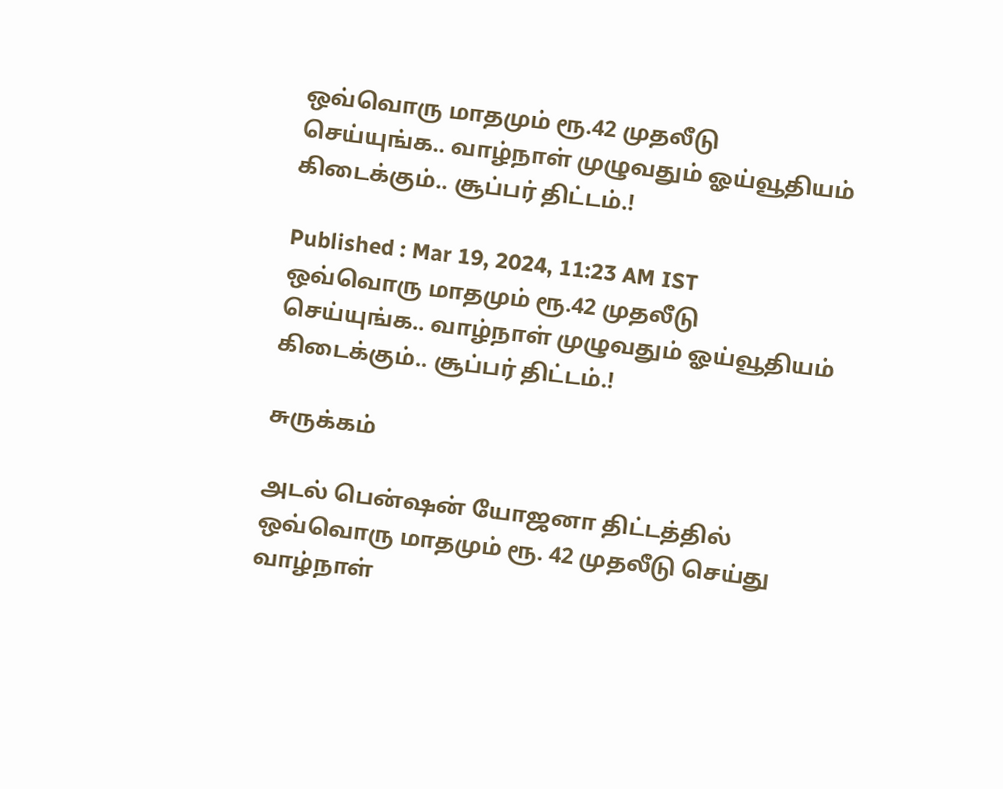ஒவ்வொரு மாதமும் ரூ.42 முதலீடு செய்யுங்க.. வாழ்நாள் முழுவதும் ஓய்வூதியம் கிடைக்கும்.. சூப்பர் திட்டம்.!

Published : Mar 19, 2024, 11:23 AM IST
ஒவ்வொரு மாதமும் ரூ.42 முதலீடு செய்யுங்க.. வாழ்நாள் முழுவதும் ஓய்வூதியம் கிடைக்கும்.. சூப்பர் திட்டம்.!

சுருக்கம்

அடல் பென்ஷன் யோஜனா திட்டத்தில் ஒவ்வொரு மாதமும் ரூ. 42 முதலீடு செய்து வாழ்நாள்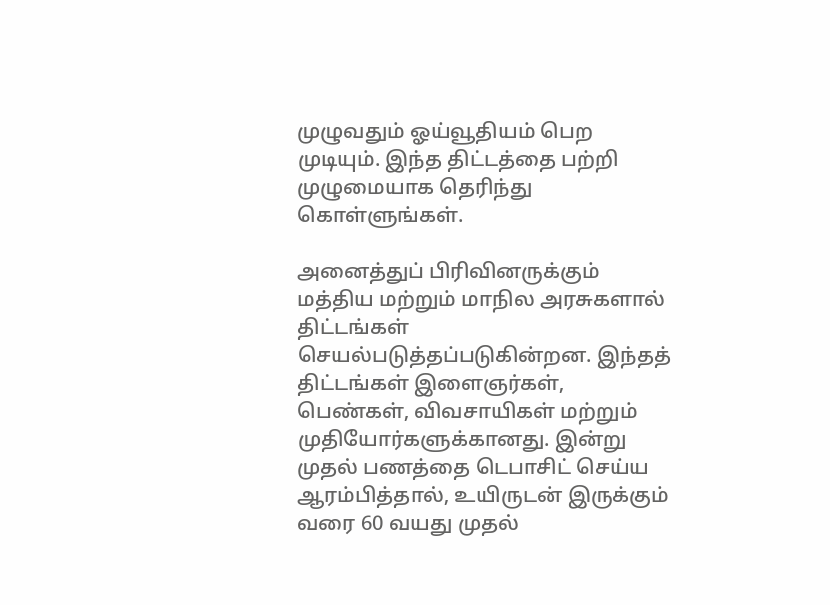முழுவதும் ஓய்வூதியம் பெற முடியும். இந்த திட்டத்தை பற்றி முழுமையாக தெரிந்து கொள்ளுங்கள்.

அனைத்துப் பிரிவினருக்கும் மத்திய மற்றும் மாநில அரசுகளால் திட்டங்கள் செயல்படுத்தப்படுகின்றன. இந்தத் திட்டங்கள் இளைஞர்கள், பெண்கள், விவசாயிகள் மற்றும் முதியோர்களுக்கானது. இன்று முதல் பணத்தை டெபாசிட் செய்ய ஆரம்பித்தால், உயிருடன் இருக்கும் வரை 60 வயது முதல்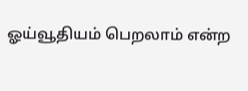ஓய்வூதியம் பெறலாம் என்ற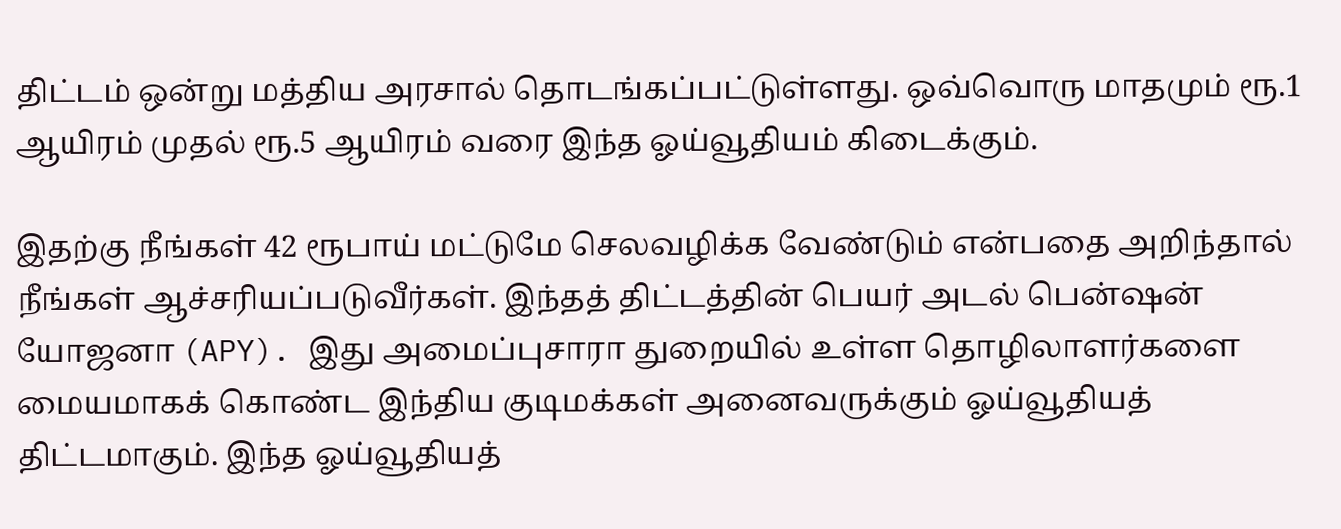திட்டம் ஒன்று மத்திய அரசால் தொடங்கப்பட்டுள்ளது. ஒவ்வொரு மாதமும் ரூ.1 ஆயிரம் முதல் ரூ.5 ஆயிரம் வரை இந்த ஓய்வூதியம் கிடைக்கும்.

இதற்கு நீங்கள் 42 ரூபாய் மட்டுமே செலவழிக்க வேண்டும் என்பதை அறிந்தால் நீங்கள் ஆச்சரியப்படுவீர்கள். இந்தத் திட்டத்தின் பெயர் அடல் பென்ஷன் யோஜனா (APY). இது அமைப்புசாரா துறையில் உள்ள தொழிலாளர்களை மையமாகக் கொண்ட இந்திய குடிமக்கள் அனைவருக்கும் ஓய்வூதியத் திட்டமாகும். இந்த ஓய்வூதியத்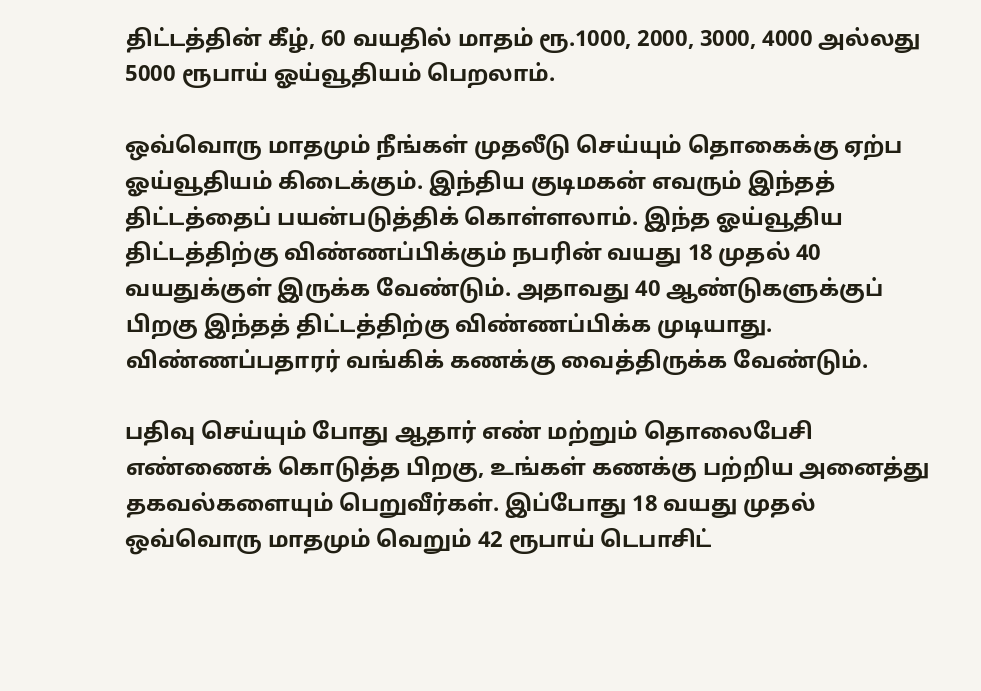திட்டத்தின் கீழ், 60 வயதில் மாதம் ரூ.1000, 2000, 3000, 4000 அல்லது 5000 ரூபாய் ஓய்வூதியம் பெறலாம்.

ஒவ்வொரு மாதமும் நீங்கள் முதலீடு செய்யும் தொகைக்கு ஏற்ப ஓய்வூதியம் கிடைக்கும். இந்திய குடிமகன் எவரும் இந்தத் திட்டத்தைப் பயன்படுத்திக் கொள்ளலாம். இந்த ஓய்வூதிய திட்டத்திற்கு விண்ணப்பிக்கும் நபரின் வயது 18 முதல் 40 வயதுக்குள் இருக்க வேண்டும். அதாவது 40 ஆண்டுகளுக்குப் பிறகு இந்தத் திட்டத்திற்கு விண்ணப்பிக்க முடியாது. விண்ணப்பதாரர் வங்கிக் கணக்கு வைத்திருக்க வேண்டும்.

பதிவு செய்யும் போது ஆதார் எண் மற்றும் தொலைபேசி எண்ணைக் கொடுத்த பிறகு, உங்கள் கணக்கு பற்றிய அனைத்து தகவல்களையும் பெறுவீர்கள். இப்போது 18 வயது முதல் ஒவ்வொரு மாதமும் வெறும் 42 ரூபாய் டெபாசிட்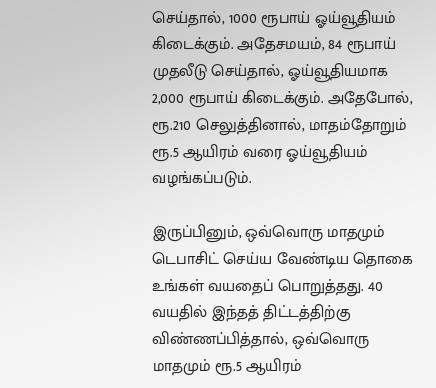செய்தால், 1000 ரூபாய் ஓய்வூதியம் கிடைக்கும். அதேசமயம், 84 ரூபாய் முதலீடு செய்தால், ஓய்வூதியமாக 2,000 ரூபாய் கிடைக்கும். அதேபோல், ரூ.210 செலுத்தினால், மாதம்தோறும் ரூ.5 ஆயிரம் வரை ஓய்வூதியம் வழங்கப்படும்.

இருப்பினும், ஒவ்வொரு மாதமும் டெபாசிட் செய்ய வேண்டிய தொகை உங்கள் வயதைப் பொறுத்தது. 40 வயதில் இந்தத் திட்டத்திற்கு விண்ணப்பித்தால், ஒவ்வொரு மாதமும் ரூ.5 ஆயிரம்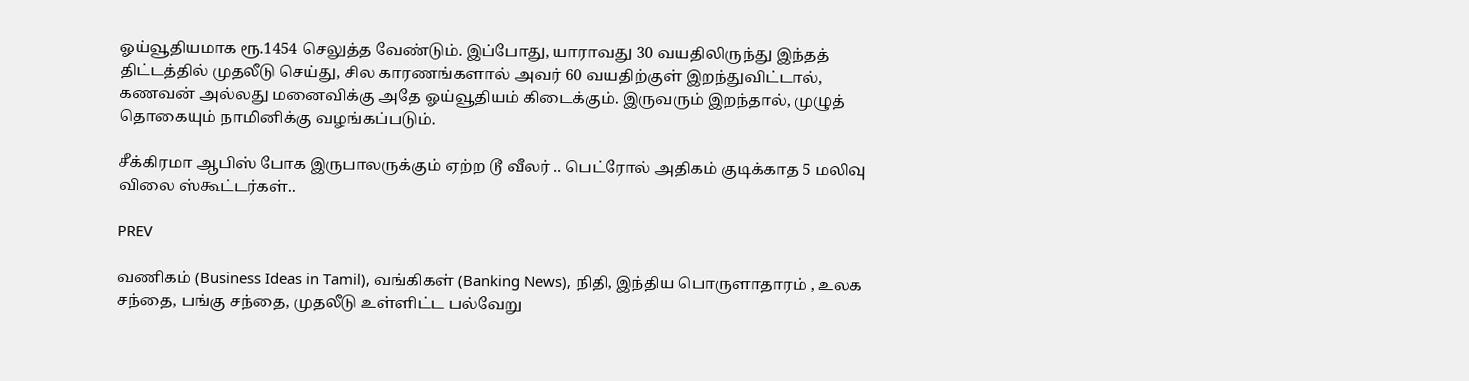ஓய்வூதியமாக ரூ.1454 செலுத்த வேண்டும். இப்போது, யாராவது 30 வயதிலிருந்து இந்தத் திட்டத்தில் முதலீடு செய்து, சில காரணங்களால் அவர் 60 வயதிற்குள் இறந்துவிட்டால், கணவன் அல்லது மனைவிக்கு அதே ஓய்வூதியம் கிடைக்கும். இருவரும் இறந்தால், முழுத் தொகையும் நாமினிக்கு வழங்கப்படும்.

சீக்கிரமா ஆபிஸ் போக இருபாலருக்கும் ஏற்ற டூ வீலர் .. பெட்ரோல் அதிகம் குடிக்காத 5 மலிவு விலை ஸ்கூட்டர்கள்..

PREV

வணிகம் (Business Ideas in Tamil), வங்கிகள் (Banking News), நிதி, இந்திய பொருளாதாரம் , உலக சந்தை, பங்கு சந்தை, முதலீடு உள்ளிட்ட பல்வேறு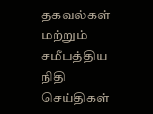தகவல்கள் மற்றும் சமீபத்திய நிதி செய்திகள்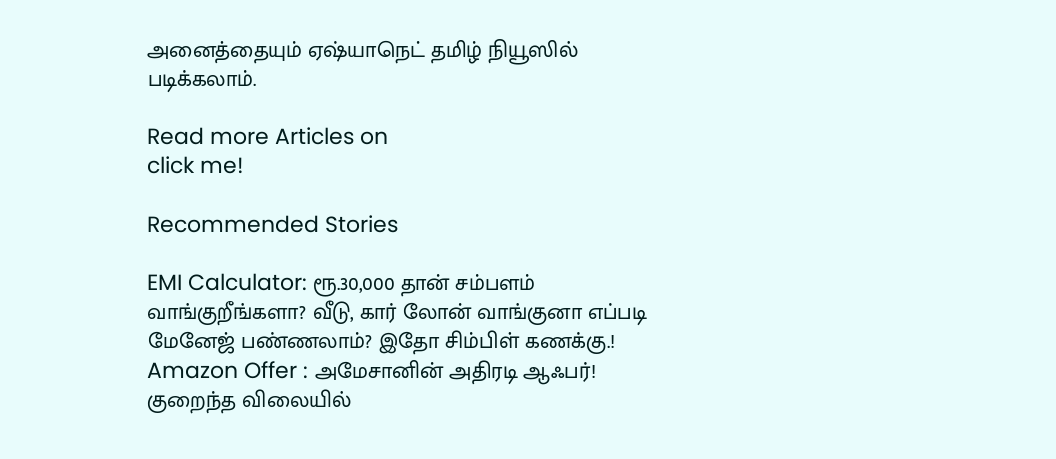அனைத்தையும் ஏஷ்யாநெட் தமிழ் நியூஸில் படிக்கலாம்.

Read more Articles on
click me!

Recommended Stories

EMI Calculator: ரூ.30,000 தான் சம்பளம் வாங்குறீங்களா? வீடு, கார் லோன் வாங்குனா எப்படி மேனேஜ் பண்ணலாம்? இதோ சிம்பிள் கணக்கு.!
Amazon Offer : அமேசானின் அதிரடி ஆஃபர்! குறைந்த விலையில்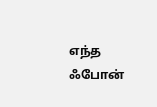எந்த ஃபோன்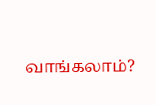வாங்கலாம்?